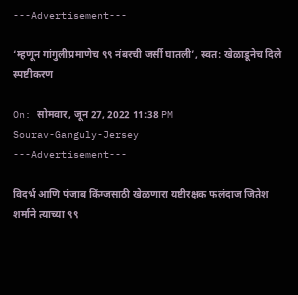---Advertisement---

‘म्हणून गांगुलीप्रमाणेच ९९ नंबरची जर्सी घातली’, स्वत: खेळाडूनेच दिले स्पष्टीकरण

On: सोमवार, जून 27, 2022 11:38 PM
Sourav-Ganguly-Jersey
---Advertisement---

विदर्भ आणि पंजाब किंग्जसाठी खेळणारा यष्टीरक्षक फलंदाज जितेश शर्माने त्याच्या ९९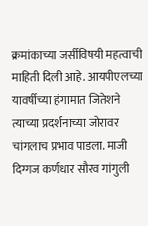क्रमांकाच्या जर्सीविषयी महत्वाची माहिती दिली आहे. आयपीएलच्या यावर्षीच्या हंगामात जितेशने त्याच्या प्रदर्शनाच्या जोरावर चांगलाच प्रभाव पाडला. माजी दिग्गज कर्णधार सौरव गांगुली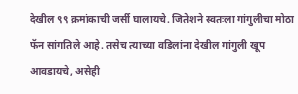देखील ९९ क्रमांकाची जर्सी घालायचे. जितेशने स्वतःला गांगुलीचा मोठा फॅन सांगतिले आहे. तसेच त्याच्या वडिलांना देखील गांगुली खूप आवडायचे, असेही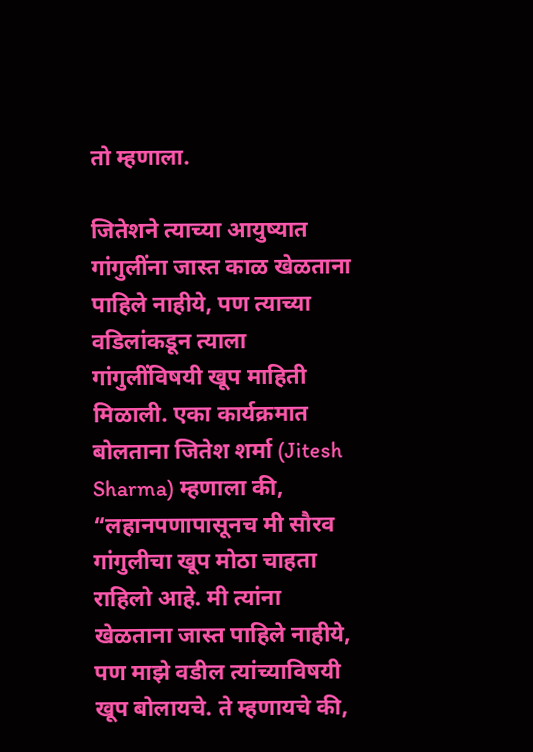तो म्हणाला.

जितेशने त्याच्या आयुष्यात गांगुलींना जास्त काळ खेळताना पाहिले नाहीये, पण त्याच्या वडिलांकडून त्याला गांगुलींविषयी खूप माहिती मिळाली. एका कार्यक्रमात बोलताना जितेश शर्मा (Jitesh Sharma) म्हणाला की, “लहानपणापासूनच मी सौरव गांगुलीचा खूप मोठा चाहता राहिलो आहे. मी त्यांना खेळताना जास्त पाहिले नाहीये, पण माझे वडील त्यांच्याविषयी खूप बोलायचे. ते म्हणायचे की,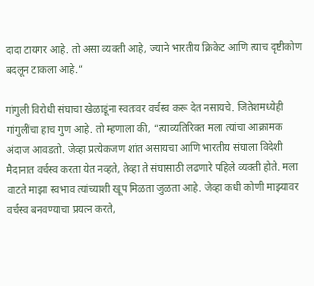दादा टायगर आहे. तो असा व्यक्ती आहे, ज्याने भारतीय क्रिकेट आणि त्याच दृष्टीकोण बदलून टाकला आहे.”

गांगुली विरोधी संघाचा खेळाडूंना स्वतःवर वर्चस्व करू देत नसायचे. जितेशमध्येही गांगुलींचा हाच गुण आहे. तो म्हणाला की, “त्याव्यतिरिक्त मला त्यांचा आक्रामक अंदाज आवडतो. जेव्हा प्रत्येकजण शांत असायचा आणि भारतीय संघाला विदेशी मैदानात वर्चस्व करता येत नव्हते, तेव्हा ते संघासाठी लढणारे पहिले व्यक्ती होते. मला वाटते माझा स्वभाव त्यांच्याशी खूप मिळता जुळता आहे. जेव्हा कधी कोणी माझ्यावर वर्चस्व बनवण्याचा प्रयत्न करते,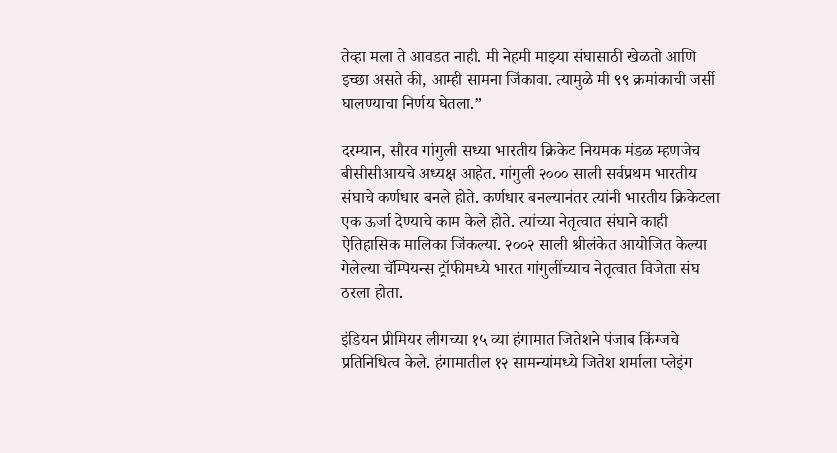तेव्हा मला ते आवडत नाही. मी नेहमी माझ्या संघासाठी खेळतो आणि इच्छा असते की, आम्ही सामना जिंकावा. त्यामुळे मी ९९ क्रमांकाची जर्सी घालण्याचा निर्णय घेतला.”

दरम्यान, सौरव गांगुली सध्या भारतीय क्रिकेट नियमक मंडळ म्हणजेच बीसीसीआयचे अध्यक्ष आहेत. गांगुली २००० साली सर्वप्रथम भारतीय संघाचे कर्णधार बनले होते. कर्णधार बनल्यानंतर त्यांनी भारतीय क्रिकेटला एक ऊर्जा देण्याचे काम केले होते. त्यांच्या नेतृत्वात संघाने काही ऐतिहासिक मालिका जिंकल्या. २००२ साली श्रीलंकेत आयोजित केल्या गेलेल्या चॅम्पियन्स ट्रॉफीमध्ये भारत गांगुलींच्याच नेतृत्वात विजेता संघ ठरला होता.

इंडियन प्रीमियर लीगच्या १५ व्या हंगामात जितेशने पंजाब किंग्जचे प्रतिनिधित्व केले. हंगामातील १२ सामन्यांमध्ये जितेश शर्माला प्लेइंग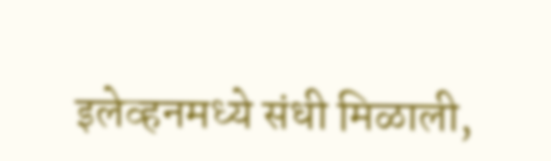इलेव्हनमध्ये संधी मिळाली,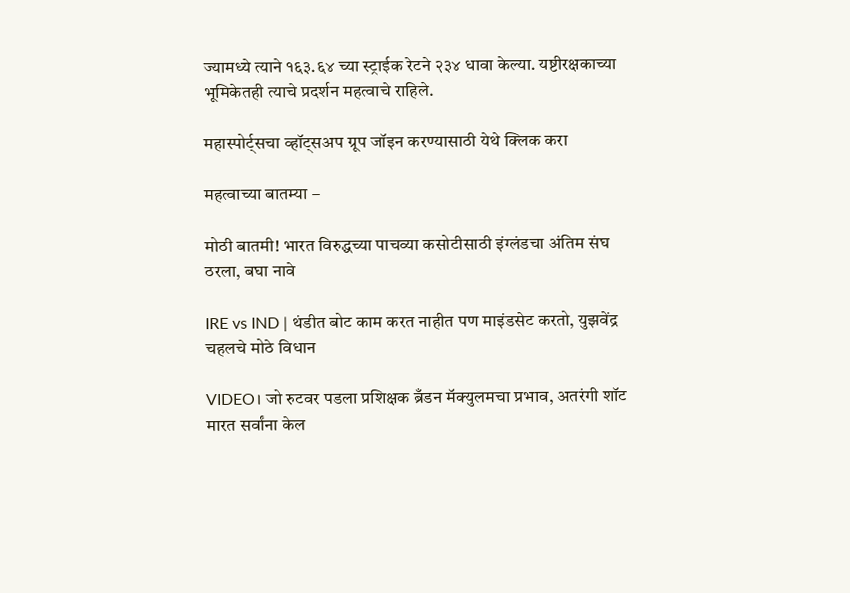ज्यामध्ये त्याने १६३.६४ च्या स्ट्राईक रेटने २३४ धावा केल्या. यष्टीरक्षकाच्या भूमिकेतही त्याचे प्रदर्शन महत्वाचे राहिले.

महास्पोर्ट्सचा व्हॉट्सअप ग्रूप जॉइन करण्यासाठी येथे क्लिक करा

महत्वाच्या बातम्या –

मोठी बातमी! भारत विरुद्धच्या पाचव्या कसोटीसाठी इंग्लंडचा अंतिम संघ ठरला, बघा नावे

IRE vs IND | थंडीत बोट काम करत नाहीत पण माइंडसेट करतो, युझवेंद्र चहलचे मोठे विधान

VIDEO। जो रुटवर पडला प्रशिक्षक ब्रँडन मॅक्युलमचा प्रभाव, अतरंगी शॉट मारत सर्वांना केल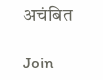अचंबित

Join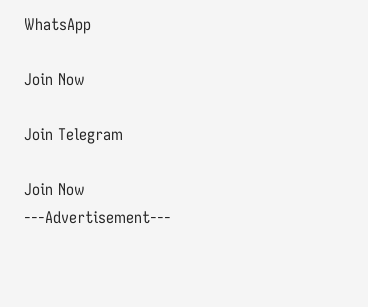WhatsApp

Join Now

Join Telegram

Join Now
---Advertisement---